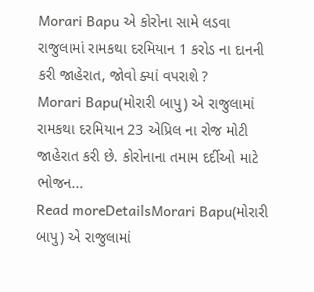Morari Bapu એ કોરોના સામે લડવા રાજુલામાં રામકથા દરમિયાન 1 કરોડ ના દાનની કરી જાહેરાત, જોવો ક્યાં વપરાશે ?
Morari Bapu(મોરારી બાપુ) એ રાજુલામાં રામકથા દરમિયાન 23 એપ્રિલ ના રોજ મોટી જાહેરાત કરી છે. કોરોનાના તમામ દર્દીઓ માટે ભોજન...
Read moreDetailsMorari Bapu(મોરારી બાપુ) એ રાજુલામાં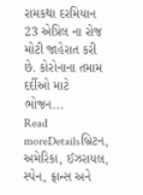રામકથા દરમિયાન 23 એપ્રિલ ના રોજ મોટી જાહેરાત કરી છે. કોરોનાના તમામ દર્દીઓ માટે ભોજન...
Read moreDetailsબ્રિટન, અમેરિકા, ઈઝરાયલ, સ્પેન, ફ્રાન્સ અને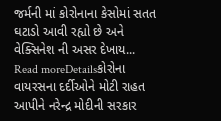જર્મની માં કોરોનાના કેસોમાં સતત ઘટાડો આવી રહ્યો છે અને વેક્સિનેશ ની અસર દેખાય...
Read moreDetailsકોરોના વાયરસના દર્દીઓને મોટી રાહત આપીને નરેન્દ્ર મોદીની સરકાર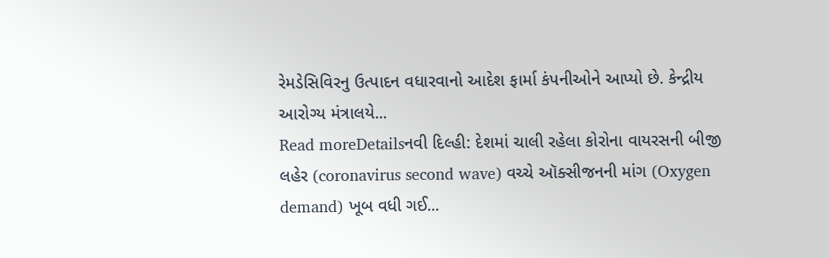રેમડેસિવિરનુ ઉત્પાદન વધારવાનો આદેશ ફાર્મા કંપનીઓને આપ્યો છે. કેન્દ્રીય આરોગ્ય મંત્રાલયે...
Read moreDetailsનવી દિલ્હી: દેશમાં ચાલી રહેલા કોરોના વાયરસની બીજી લહેર (coronavirus second wave) વચ્ચે ઑક્સીજનની માંગ (Oxygen demand) ખૂબ વધી ગઈ...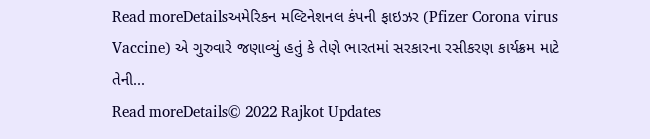Read moreDetailsઅમેરિકન મલ્ટિનેશનલ કંપની ફાઇઝર (Pfizer Corona virus Vaccine) એ ગુરુવારે જણાવ્યું હતું કે તેણે ભારતમાં સરકારના રસીકરણ કાર્યક્રમ માટે તેની...
Read moreDetails© 2022 Rajkot Updates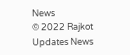News
© 2022 Rajkot Updates News